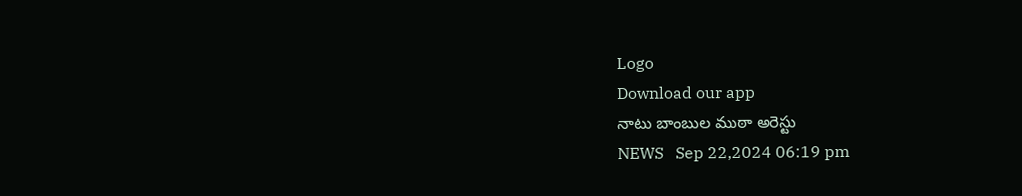Logo
Download our app
నాటు బాంబుల ముఠా అరెస్టు
NEWS   Sep 22,2024 06:19 pm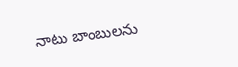నాటు బాంబులను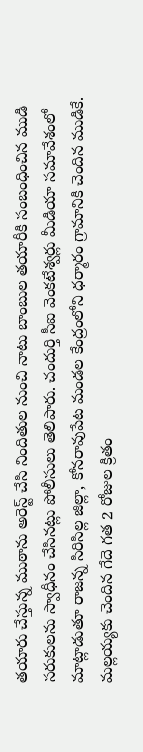తయారు చేస్తున్న ముఠాను అరెస్ట్ చేసి నిందితుల నుంచి నాటు బాంబుల తయారీకి సంబంధించిన ముడి సరుకులను స్వాధీనం చేసినట్లు పోలీసులు తెలిపారు. చందుర్తి సీఐ వెంకటేశ్వర్లు మీడియా సమావేశంలో మాట్లాడుతూ రాజన్న సిరిసిల్ల జిల్లా, కోనరావుపేట మండల కేంద్రంలోని ధర్మారం గ్రామానికి చెందిన ముడికే. మల్లయ్యకు చెందిన గేదె గత 2 రోజుల క్రితం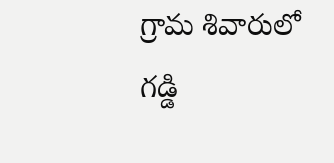గ్రామ శివారులో గడ్డి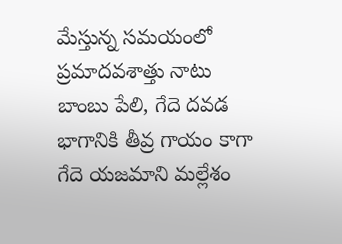మేస్తున్న సమయంలో ప్రమాదవశాత్తు నాటు బాంబు పేలి, గేదె దవడ భాగానికి తీవ్ర గాయం కాగా గేదె యజమాని మల్లేశం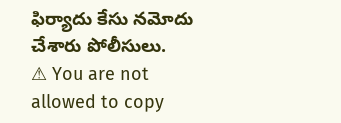ఫిర్యాదు కేసు నమోదు చేశారు పోలీసులు.
⚠ You are not allowed to copy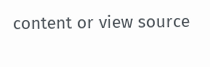content or view source